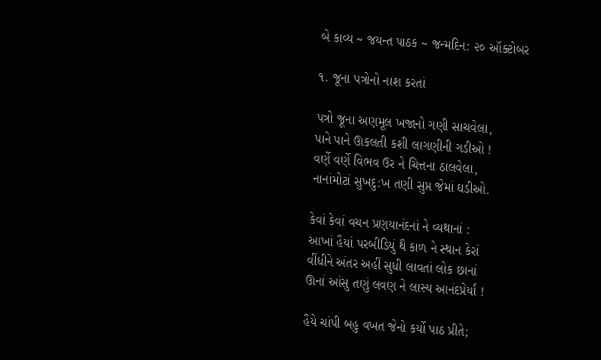બે કાવ્ય ~ જયન્ત પાઠક ~ જન્મદિન: ૨૦ ઑક્ટોબર

૧. જૂના પત્રોનો નાશ કરતાં

પત્રો જૂના અણમૂલ ખજાનો ગણી સાચવેલા,
પાને પાને ઊકલતી કશી લાગણીની ગડીઓ !
વર્ણે વર્ણે વિભવ ઉર ને ચિત્તના ઠાલવેલા,
નાનાંમોટાં સુખદુ:ખ તણી સુપ્ત જેમાં ઘડીઓ.

કેવાં કેવાં વચન પ્રણયાનંદનાં ને વ્યથાનાં :
આખાં હૈયાં પરબીડિયું થૈ કાળ ને સ્થાન કેરાં
વીંધીને અંતર અહીં સુધી લાવતાં લોક છાનાં
ઊનાં આંસુ તણું લવણ ને લાસ્ય આનંદપ્રેર્યાં !

હૈયે ચાંપી બહુ વખત જેનો કર્યો પાઠ પ્રીતે;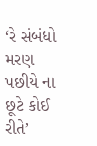‘રે સંબંધો મરણ પછીયે ના છૂટે કોઈ રીતે’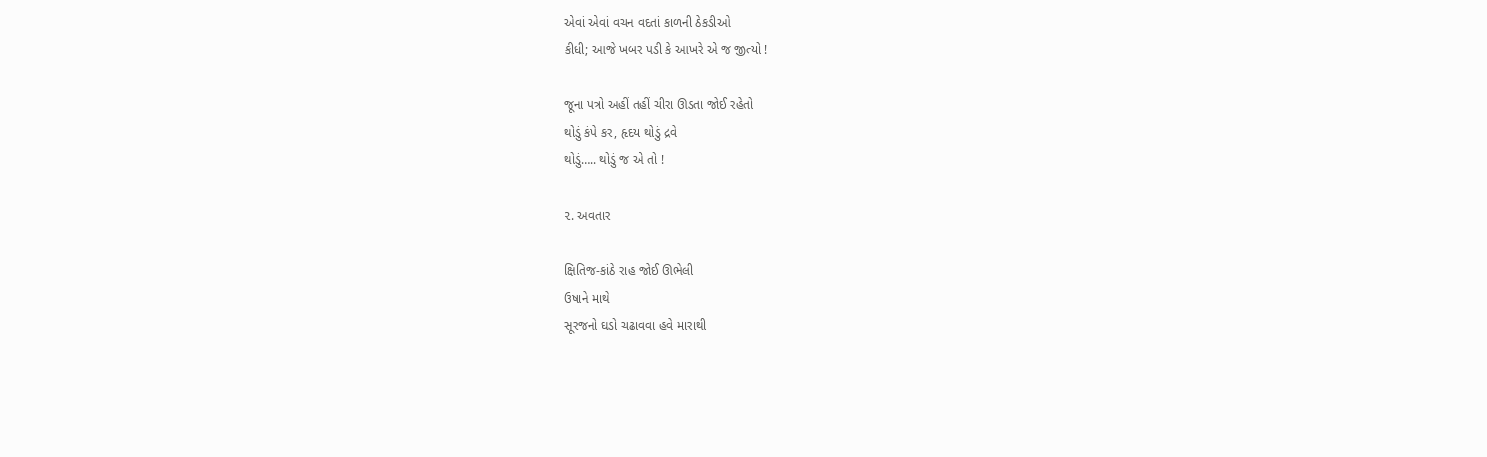એવાં એવાં વચન વદતાં કાળની ઠેકડીઓ
કીધી; આજે ખબર પડી કે આખરે એ જ જીત્યો !

જૂના પત્રો અહીં તહીં ચીરા ઊડતા જોઈ રહેતો
થોડું કંપે કર, હૃદય થોડું દ્રવે
થોડું….. થોડું જ એ તો !

૨. અવતાર

ક્ષિતિજ-કાંઠે રાહ જોઈ ઊભેલી
ઉષાને માથે
સૂરજનો ઘડો ચઢાવવા હવે મારાથી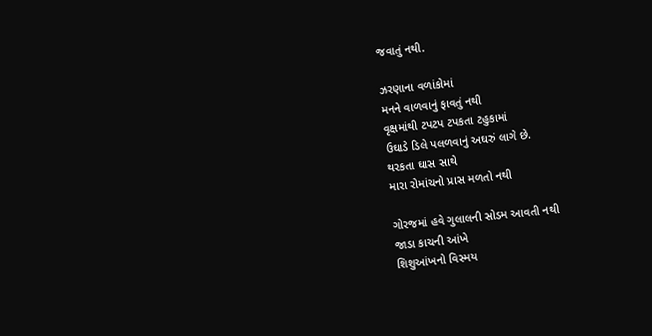જવાતું નથી.

ઝરણાના વળાંકોમાં
મનને વાળવાનું ફાવતું નથી
વૃક્ષમાંથી ટપટપ ટપકતા ટહુકામાં
ઉઘાડે ડિલે પલળવાનું અઘરું લાગે છે.
થરકતા ઘાસ સાથે
મારા રોમાંચનો પ્રાસ મળતો નથી

ગોરજમાં હવે ગુલાલની સોડમ આવતી નથી
જાડા કાચની આંખે
શિશુઆંખનો વિસ્મય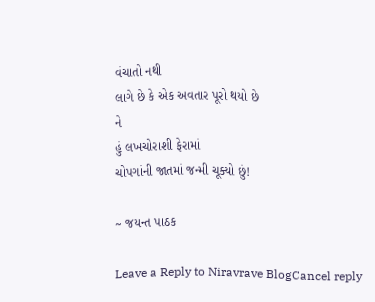વંચાતો નથી
લાગે છે કે એક અવતાર પૂરો થયો છે
ને
હું લખચોરાશી ફેરામાં
ચોપગાંની જાતમાં જન્મી ચૂક્યો છું!

~ જયન્ત પાઠક

Leave a Reply to Niravrave BlogCancel reply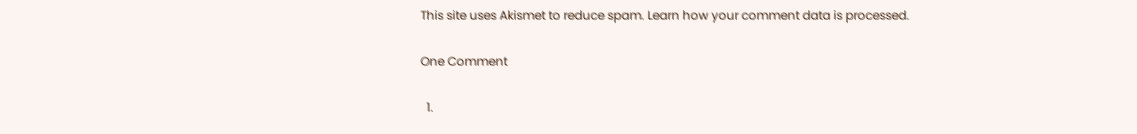This site uses Akismet to reduce spam. Learn how your comment data is processed.

One Comment

  1.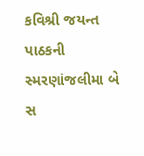કવિશ્રી જયન્ત પાઠકની સ્મરણાંજલીમા બે સ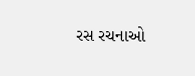રસ રચનાઓ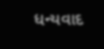ધન્યવાદ